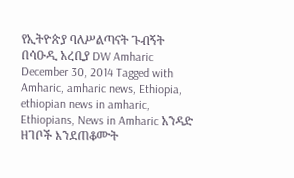የኢትዮጵያ ባለሥልጣናት ጉብኝት በሳዑዲ አረቢያ DW Amharic December 30, 2014 Tagged with Amharic, amharic news, Ethiopia, ethiopian news in amharic, Ethiopians, News in Amharic አንዳድ ዘገቦች እንደጠቆሙት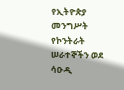የኢትዮጵያ መንግሥት የኮንትራት ሠራተኞችን ወደ ሳዑዲ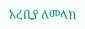አረቢያ ለመላክ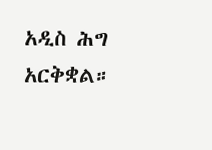አዲስ ሕግ አርቅቋል።